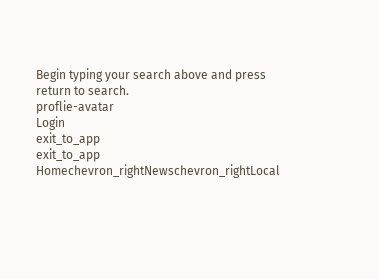Begin typing your search above and press return to search.
proflie-avatar
Login
exit_to_app
exit_to_app
Homechevron_rightNewschevron_rightLocal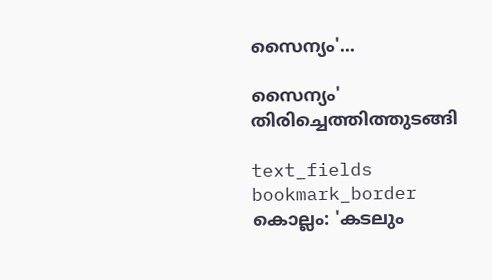സൈന്യം'...

സൈന്യം' തിരിച്ചെത്തിത്തുടങ്ങി

text_fields
bookmark_border
കൊല്ലം: 'കടലും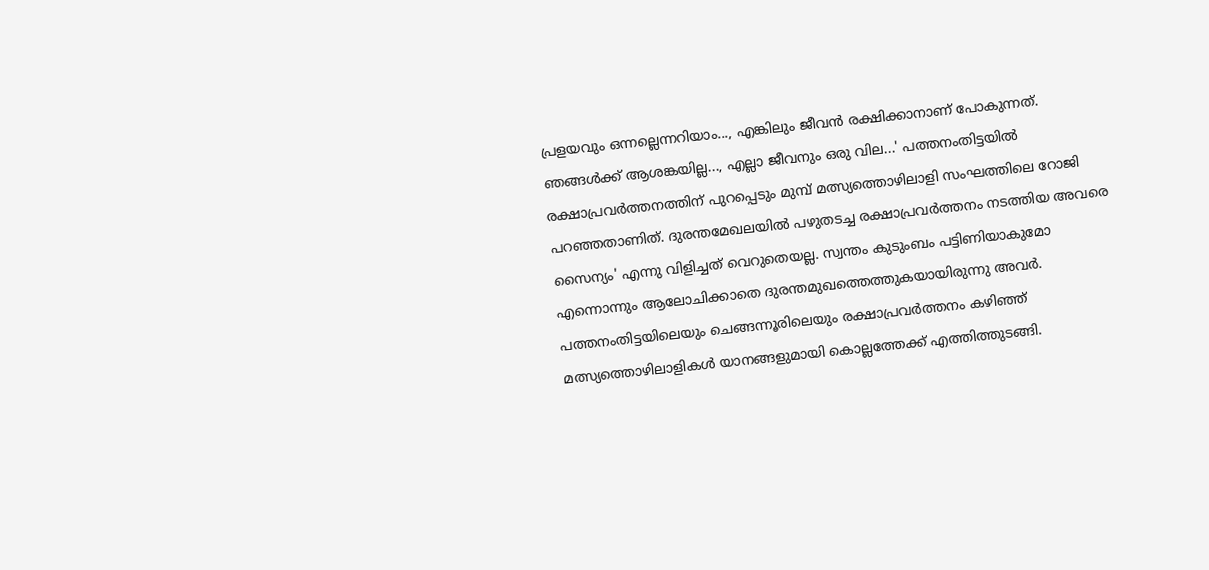പ്രളയവും ഒന്നല്ലെന്നറിയാം..., എങ്കിലും ജീവൻ രക്ഷിക്കാനാണ് പോകുന്നത്. ഞങ്ങൾക്ക് ആശങ്കയില്ല..., എല്ലാ ജീവനും ഒരു വില...' പത്തനംതിട്ടയിൽ രക്ഷാപ്രവർത്തനത്തിന് പുറപ്പെടും മുമ്പ് മത്സ്യത്തൊഴിലാളി സംഘത്തിലെ റോജി പറഞ്ഞതാണിത്. ദുരന്തമേഖലയിൽ പഴുതടച്ച രക്ഷാപ്രവർത്തനം നടത്തിയ അവരെ സൈന്യം' എന്നു വിളിച്ചത് വെറുതെയല്ല. സ്വന്തം കുടുംബം പട്ടിണിയാകുമോ എന്നൊന്നും ആലോചിക്കാതെ ദുരന്തമുഖത്തെത്തുകയായിരുന്നു അവർ. പത്തനംതിട്ടയിലെയും ചെങ്ങന്നൂരിലെയും രക്ഷാപ്രവർത്തനം കഴിഞ്ഞ് മത്സ്യത്തൊഴിലാളികൾ യാനങ്ങളുമായി കൊല്ലത്തേക്ക് എത്തിത്തുടങ്ങി.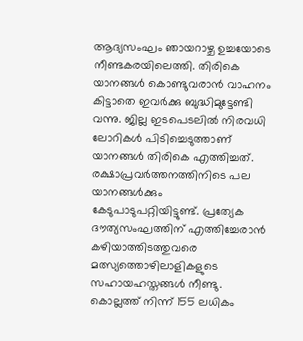ആദ്യസംഘം ഞായറാഴ്ച ഉച്ചയോടെ നീണ്ടകരയിലെത്തി. തിരികെ യാനങ്ങൾ കൊണ്ടുവരാൻ വാഹനം കിട്ടാതെ ഇവർക്കു ബുദ്ധിമുട്ടേണ്ടി വന്നു. ജില്ല ഇടപെടലിൽ നിരവധി ലോറികൾ പിടിച്ചെടുത്താണ് യാനങ്ങൾ തിരികെ എത്തിച്ചത്. രക്ഷാപ്രവര്‍ത്തനത്തിനിടെ പല യാനങ്ങൾക്കും കേടുപാടുപറ്റിയിട്ടുണ്ട്. പ്രത്യേക ദൗത്യസംഘത്തിന് എത്തിച്ചേരാൻ കഴിയാത്തിടത്തുവരെ മത്സ്യത്തൊഴിലാളികളുടെ സഹായഹസ്തങ്ങൾ നീണ്ടു. കൊല്ലത്ത് നിന്ന് 155 ലധികം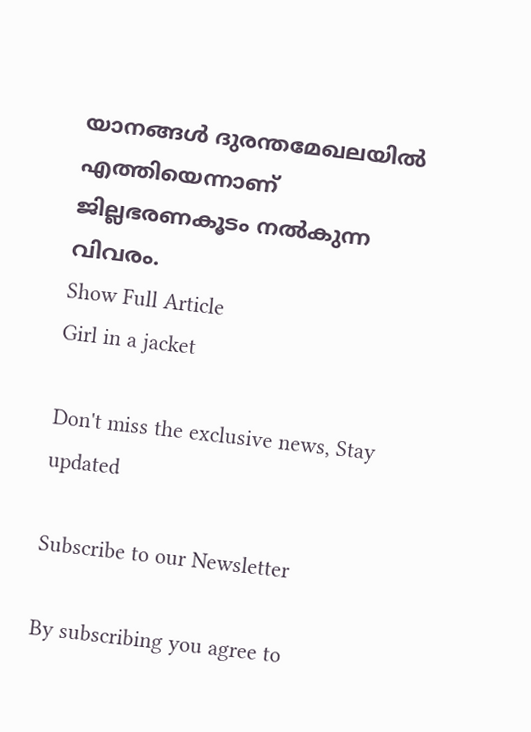യാനങ്ങൾ ദുരന്തമേഖലയിൽ എത്തിയെന്നാണ് ജില്ലഭരണകൂടം നൽകുന്ന വിവരം.
Show Full Article
Girl in a jacket

Don't miss the exclusive news, Stay updated

Subscribe to our Newsletter

By subscribing you agree to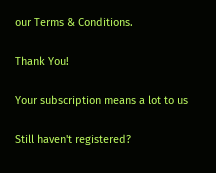our Terms & Conditions.

Thank You!

Your subscription means a lot to us

Still haven't registered?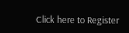Click here to Register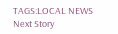TAGS:LOCAL NEWS
Next Story